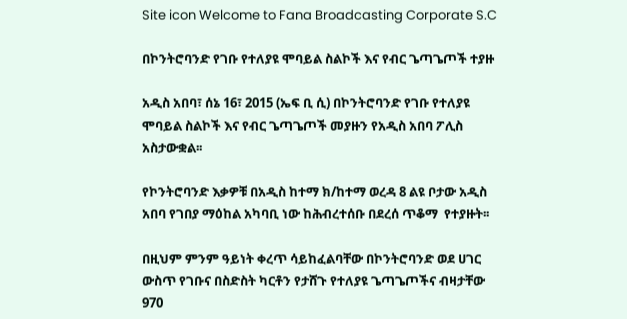Site icon Welcome to Fana Broadcasting Corporate S.C

በኮንትሮባንድ የገቡ የተለያዩ ሞባይል ስልኮች እና የብር ጌጣጌጦች ተያዙ

አዲስ አበባ፣ ሰኔ 16፣ 2015 (ኤፍ ቢ ሲ) በኮንትሮባንድ የገቡ የተለያዩ ሞባይል ስልኮች እና የብር ጌጣጌጦች መያዙን የአዲስ አበባ ፖሊስ አስታውቋል፡፡

የኮንትሮባንድ እቃዎቹ በአዲስ ከተማ ክ/ከተማ ወረዳ 8 ልዩ ቦታው አዲስ አበባ የገበያ ማዕከል አካባቢ ነው ከሕብረተሰቡ በደረሰ ጥቆማ  የተያዙት፡፡

በዚህም ምንም ዓይነት ቀረጥ ሳይከፈልባቸው በኮንትሮባንድ ወደ ሀገር ውስጥ የገቡና በስድስት ካርቶን የታሸጉ የተለያዩ ጌጣጌጦችና ብዛታቸው 970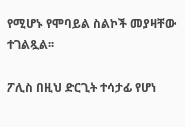የሚሆኑ የሞባይል ስልኮች መያዛቸው ተገልጿል፡፡

ፖሊስ በዚህ ድርጊት ተሳታፊ የሆነ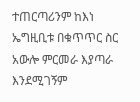ተጠርጣሪንም ከእነ ኤግዚቢቱ በቁጥጥር ስር አውሎ ምርመራ እያጣራ  እንደሚገኝም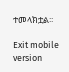ተመላክቷል፡፡

Exit mobile version